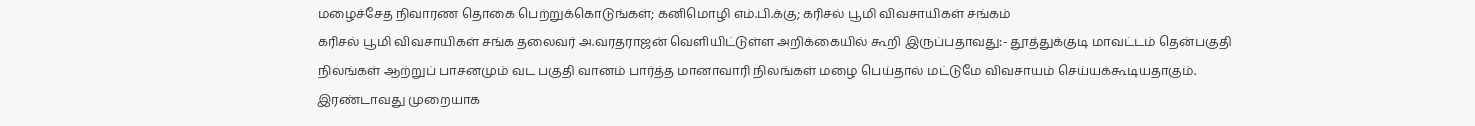மழைச்சேத நிவாரண தொகை பெற்றுக்கொடுங்கள்; கனிமொழி எம்.பி.க்கு; கரிசல் பூமி விவசாயிகள் சங்கம்
கரிசல் பூமி விவசாயிகள் சங்க தலைவர் அ.வரதராஜன் வெளியிட்டுள்ள அறிக்கையில் கூறி இருப்பதாவது:- தூத்துக்குடி மாவட்டம் தென்பகுதி நிலங்கள் ஆற்றுப் பாசனமும் வட பகுதி வானம் பார்த்த மானாவாரி நிலங்கள் மழை பெய்தால் மட்டுமே விவசாயம் செய்யக்கூடியதாகும். இரண்டாவது முறையாக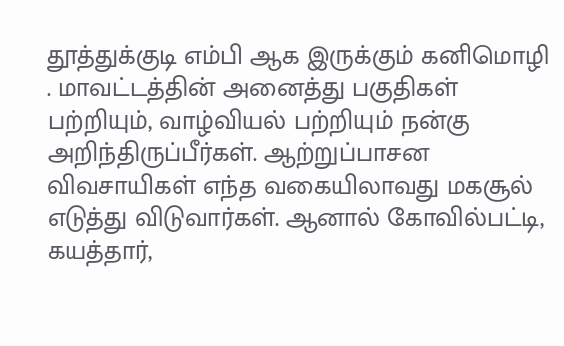தூத்துக்குடி எம்பி ஆக இருக்கும் கனிமொழி . மாவட்டத்தின் அனைத்து பகுதிகள் பற்றியும், வாழ்வியல் பற்றியும் நன்கு அறிந்திருப்பீர்கள். ஆற்றுப்பாசன விவசாயிகள் எந்த வகையிலாவது மகசூல் எடுத்து விடுவார்கள். ஆனால் கோவில்பட்டி, கயத்தார்,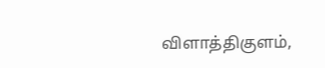விளாத்திகுளம்,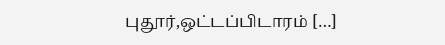புதூர்,ஒட்டப்பிடாரம் […]